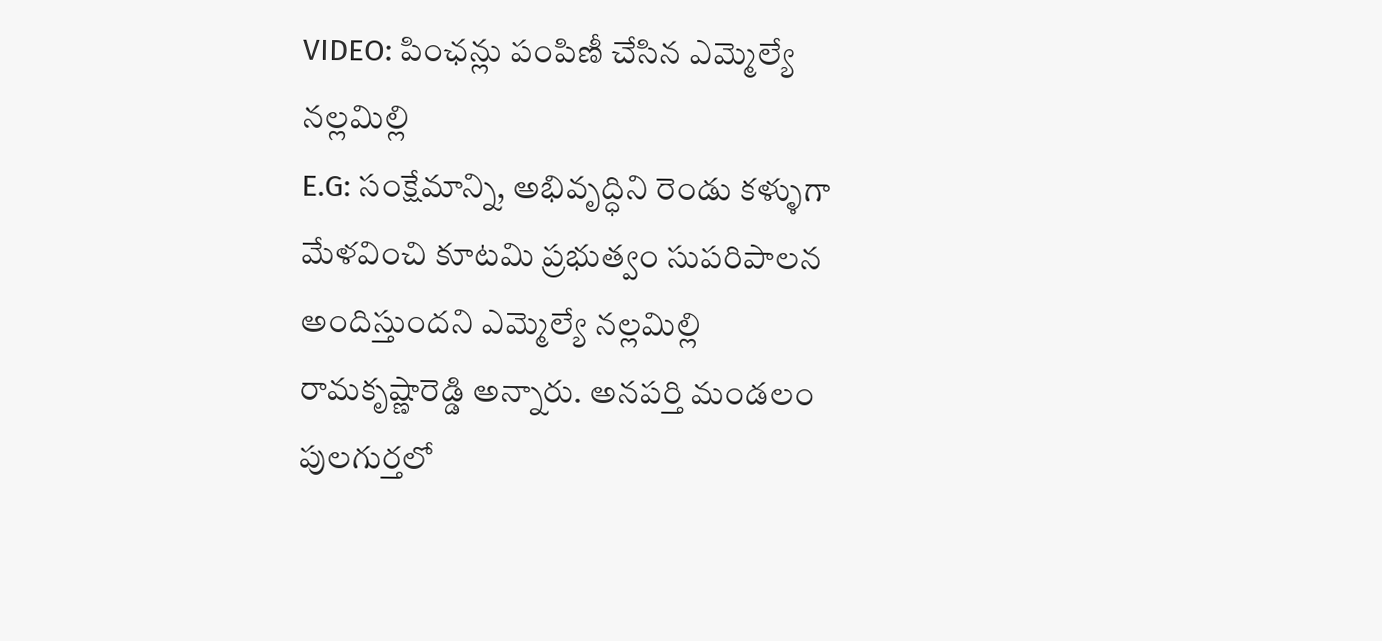VIDEO: పింఛన్లు పంపిణీ చేసిన ఎమ్మెల్యే నల్లమిల్లి
E.G: సంక్షేమాన్ని, అభివృద్ధిని రెండు కళ్ళుగా మేళవించి కూటమి ప్రభుత్వం సుపరిపాలన అందిస్తుందని ఎమ్మెల్యే నల్లమిల్లి రామకృష్ణారెడ్డి అన్నారు. అనపర్తి మండలం పులగుర్తలో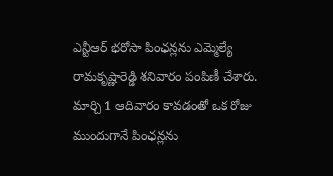ఎన్టీఆర్ భరోసా పింఛన్లను ఎమ్మెల్యే రామకృష్ణారెడ్డి శనివారం పంపిణీ చేశారు. మార్చి 1 ఆదివారం కావడంతో ఒక రోజు ముందుగానే పింఛన్లను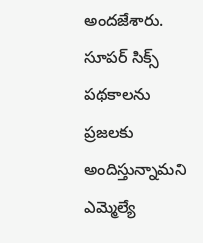అందజేశారు. సూపర్ సిక్స్ పథకాలను ప్రజలకు అందిస్తున్నామని ఎమ్మెల్యే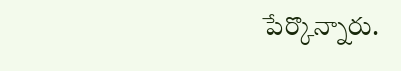పేర్కొన్నారు.